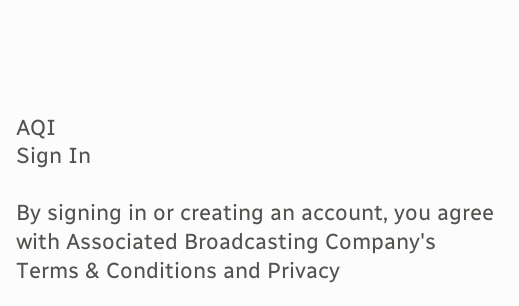AQI
Sign In

By signing in or creating an account, you agree with Associated Broadcasting Company's Terms & Conditions and Privacy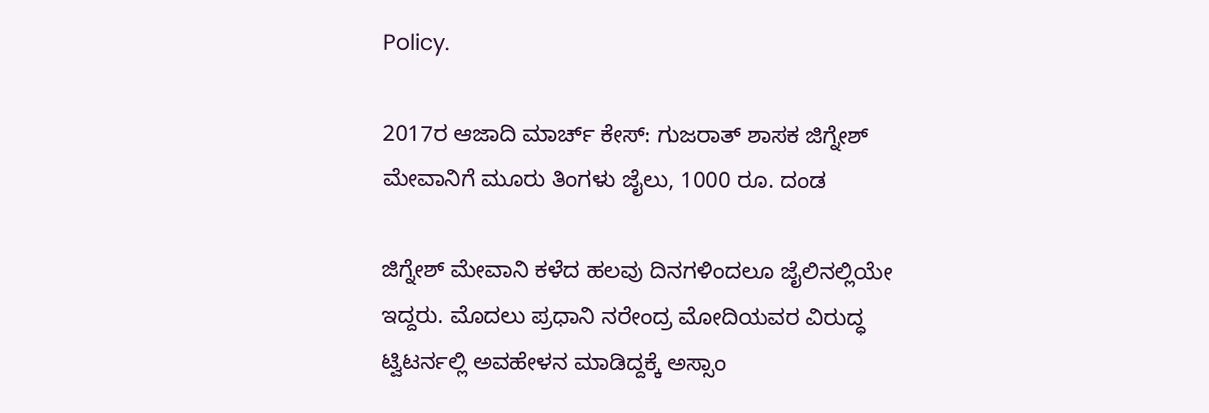Policy.

2017ರ ಆಜಾದಿ ಮಾರ್ಚ್ ಕೇಸ್: ಗುಜರಾತ್ ಶಾಸಕ ಜಿಗ್ನೇಶ್ ಮೇವಾನಿಗೆ ಮೂರು ತಿಂಗಳು ಜೈಲು, 1000 ರೂ. ದಂಡ

ಜಿಗ್ನೇಶ್ ಮೇವಾನಿ ಕಳೆದ ಹಲವು ದಿನಗಳಿಂದಲೂ ಜೈಲಿನಲ್ಲಿಯೇ ಇದ್ದರು. ಮೊದಲು ಪ್ರಧಾನಿ ನರೇಂದ್ರ ಮೋದಿಯವರ ವಿರುದ್ಧ ಟ್ವಿಟರ್ನಲ್ಲಿ ಅವಹೇಳನ ಮಾಡಿದ್ದಕ್ಕೆ ಅಸ್ಸಾಂ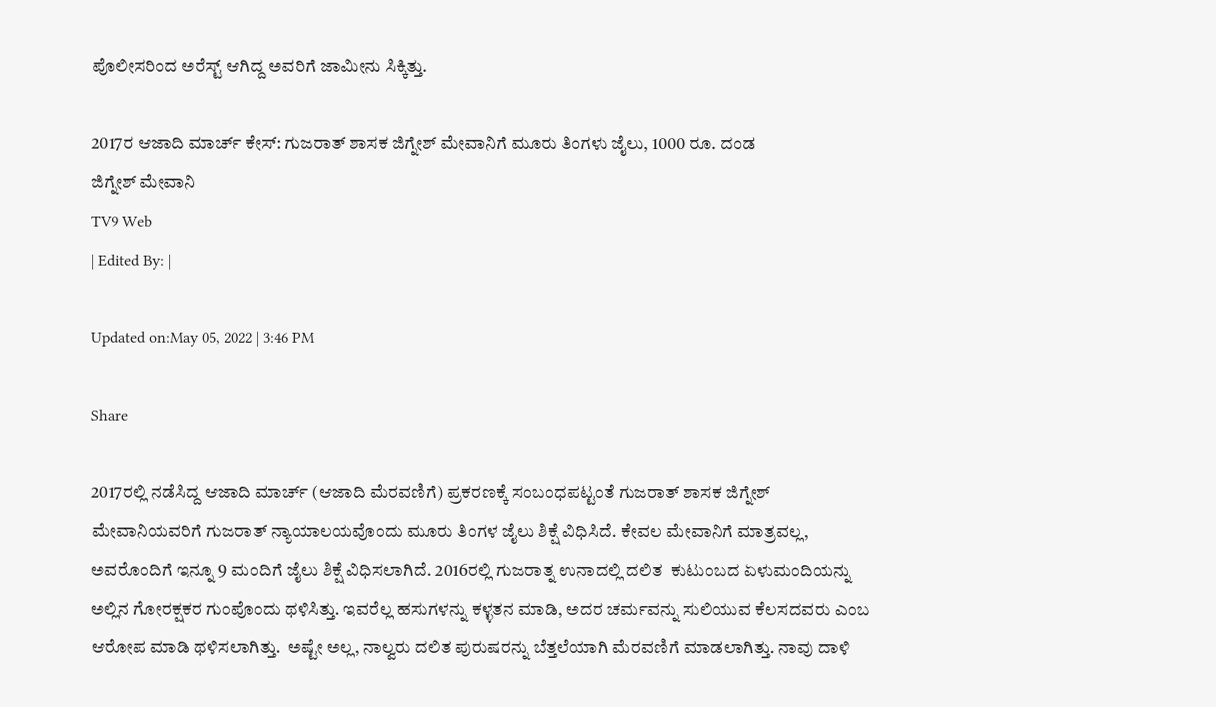ಪೊಲೀಸರಿಂದ ಅರೆಸ್ಟ್ ಆಗಿದ್ದ ಅವರಿಗೆ ಜಾಮೀನು ಸಿಕ್ಕಿತ್ತು.

2017ರ ಆಜಾದಿ ಮಾರ್ಚ್ ಕೇಸ್: ಗುಜರಾತ್ ಶಾಸಕ ಜಿಗ್ನೇಶ್ ಮೇವಾನಿಗೆ ಮೂರು ತಿಂಗಳು ಜೈಲು, 1000 ರೂ. ದಂಡ
ಜಿಗ್ನೇಶ್ ಮೇವಾನಿ
TV9 Web
| Edited By: |

Updated on:May 05, 2022 | 3:46 PM

Share

2017ರಲ್ಲಿ ನಡೆಸಿದ್ದ ಆಜಾದಿ ಮಾರ್ಚ್ (ಆಜಾದಿ ಮೆರವಣಿಗೆ) ಪ್ರಕರಣಕ್ಕೆ ಸಂಬಂಧಪಟ್ಟಂತೆ ಗುಜರಾತ್ ಶಾಸಕ ಜಿಗ್ನೇಶ್ ಮೇವಾನಿಯವರಿಗೆ ಗುಜರಾತ್ ನ್ಯಾಯಾಲಯವೊಂದು ಮೂರು ತಿಂಗಳ ಜೈಲು ಶಿಕ್ಷೆ ವಿಧಿಸಿದೆ. ಕೇವಲ ಮೇವಾನಿಗೆ ಮಾತ್ರವಲ್ಲ, ಅವರೊಂದಿಗೆ ಇನ್ನೂ 9 ಮಂದಿಗೆ ಜೈಲು ಶಿಕ್ಷೆ ವಿಧಿಸಲಾಗಿದೆ. 2016ರಲ್ಲಿ ಗುಜರಾತ್ನ ಉನಾದಲ್ಲಿ ದಲಿತ  ಕುಟುಂಬದ ಏಳುಮಂದಿಯನ್ನು ಅಲ್ಲಿನ ಗೋರಕ್ಷಕರ ಗುಂಪೊಂದು ಥಳಿಸಿತ್ತು. ಇವರೆಲ್ಲ ಹಸುಗಳನ್ನು ಕಳ್ಳತನ ಮಾಡಿ, ಅದರ ಚರ್ಮವನ್ನು ಸುಲಿಯುವ ಕೆಲಸದವರು ಎಂಬ ಆರೋಪ ಮಾಡಿ ಥಳಿಸಲಾಗಿತ್ತು.  ಅಷ್ಟೇ ಅಲ್ಲ, ನಾಲ್ವರು ದಲಿತ ಪುರುಷರನ್ನು ಬೆತ್ತಲೆಯಾಗಿ ಮೆರವಣಿಗೆ ಮಾಡಲಾಗಿತ್ತು. ನಾವು ದಾಳಿ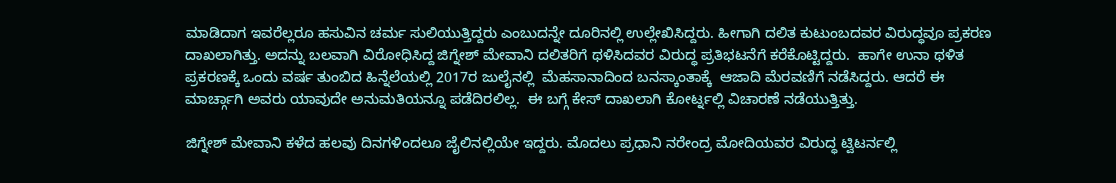ಮಾಡಿದಾಗ ಇವರೆಲ್ಲರೂ ಹಸುವಿನ ಚರ್ಮ ಸುಲಿಯುತ್ತಿದ್ದರು ಎಂಬುದನ್ನೇ ದೂರಿನಲ್ಲಿ ಉಲ್ಲೇಖಿಸಿದ್ದರು. ಹೀಗಾಗಿ ದಲಿತ ಕುಟುಂಬದವರ ವಿರುದ್ಧವೂ ಪ್ರಕರಣ ದಾಖಲಾಗಿತ್ತು. ಅದನ್ನು ಬಲವಾಗಿ ವಿರೋಧಿಸಿದ್ದ ಜಿಗ್ನೇಶ್ ಮೇವಾನಿ ದಲಿತರಿಗೆ ಥಳಿಸಿದವರ ವಿರುದ್ಧ ಪ್ರತಿಭಟನೆಗೆ ಕರೆಕೊಟ್ಟಿದ್ದರು.  ಹಾಗೇ ಉನಾ ಥಳಿತ ಪ್ರಕರಣಕ್ಕೆ ಒಂದು ವರ್ಷ ತುಂಬಿದ ಹಿನ್ನೆಲೆಯಲ್ಲಿ 2017ರ ಜುಲೈನಲ್ಲಿ  ಮೆಹಸಾನಾದಿಂದ ಬನಸ್ಕಾಂತಾಕ್ಕೆ  ಆಜಾದಿ ಮೆರವಣಿಗೆ ನಡೆಸಿದ್ದರು. ಆದರೆ ಈ ಮಾರ್ಚ್ಗಾಗಿ ಅವರು ಯಾವುದೇ ಅನುಮತಿಯನ್ನೂ ಪಡೆದಿರಲಿಲ್ಲ.  ಈ ಬಗ್ಗೆ ಕೇಸ್ ದಾಖಲಾಗಿ ಕೋರ್ಟ್ನಲ್ಲಿ ವಿಚಾರಣೆ ನಡೆಯುತ್ತಿತ್ತು.

ಜಿಗ್ನೇಶ್ ಮೇವಾನಿ ಕಳೆದ ಹಲವು ದಿನಗಳಿಂದಲೂ ಜೈಲಿನಲ್ಲಿಯೇ ಇದ್ದರು. ಮೊದಲು ಪ್ರಧಾನಿ ನರೇಂದ್ರ ಮೋದಿಯವರ ವಿರುದ್ಧ ಟ್ವಿಟರ್ನಲ್ಲಿ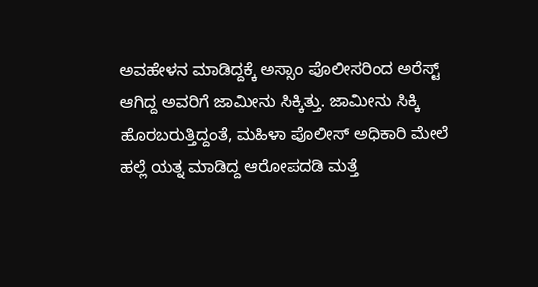ಅವಹೇಳನ ಮಾಡಿದ್ದಕ್ಕೆ ಅಸ್ಸಾಂ ಪೊಲೀಸರಿಂದ ಅರೆಸ್ಟ್ ಆಗಿದ್ದ ಅವರಿಗೆ ಜಾಮೀನು ಸಿಕ್ಕಿತ್ತು. ಜಾಮೀನು ಸಿಕ್ಕಿ ಹೊರಬರುತ್ತಿದ್ದಂತೆ, ಮಹಿಳಾ ಪೊಲೀಸ್ ಅಧಿಕಾರಿ ಮೇಲೆ ಹಲ್ಲೆ ಯತ್ನ ಮಾಡಿದ್ದ ಆರೋಪದಡಿ ಮತ್ತೆ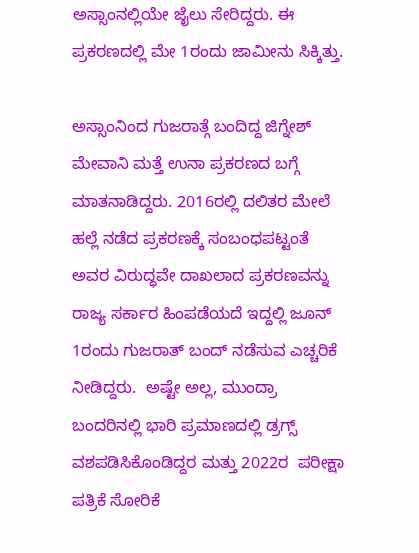ಅಸ್ಸಾಂನಲ್ಲಿಯೇ ಜೈಲು ಸೇರಿದ್ದರು. ಈ ಪ್ರಕರಣದಲ್ಲಿ ಮೇ 1ರಂದು ಜಾಮೀನು ಸಿಕ್ಕಿತ್ತು.

ಅಸ್ಸಾಂನಿಂದ ಗುಜರಾತ್ಗೆ ಬಂದಿದ್ದ ಜಿಗ್ನೇಶ್ ಮೇವಾನಿ ಮತ್ತೆ ಉನಾ ಪ್ರಕರಣದ ಬಗ್ಗೆ ಮಾತನಾಡಿದ್ದರು. 2016ರಲ್ಲಿ ದಲಿತರ ಮೇಲೆ ಹಲ್ಲೆ ನಡೆದ ಪ್ರಕರಣಕ್ಕೆ ಸಂಬಂಧಪಟ್ಟಂತೆ ಅವರ ವಿರುದ್ಧವೇ ದಾಖಲಾದ ಪ್ರಕರಣವನ್ನು ರಾಜ್ಯ ಸರ್ಕಾರ ಹಿಂಪಡೆಯದೆ ಇದ್ದಲ್ಲಿ ಜೂನ್ 1ರಂದು ಗುಜರಾತ್ ಬಂದ್ ನಡೆಸುವ ಎಚ್ಚರಿಕೆ ನೀಡಿದ್ದರು.  ಅಷ್ಟೇ ಅಲ್ಲ, ಮುಂದ್ರಾ ಬಂದರಿನಲ್ಲಿ ಭಾರಿ ಪ್ರಮಾಣದಲ್ಲಿ ಡ್ರಗ್ಸ್ ವಶಪಡಿಸಿಕೊಂಡಿದ್ದರ ಮತ್ತು 2022ರ  ಪರೀಕ್ಷಾ ಪತ್ರಿಕೆ ಸೋರಿಕೆ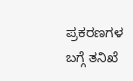ಪ್ರಕರಣಗಳ ಬಗ್ಗೆ ತನಿಖೆ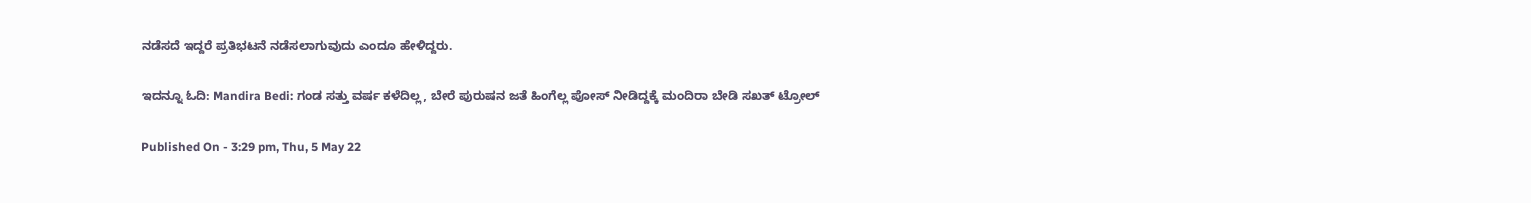ನಡೆಸದೆ ಇದ್ದರೆ ಪ್ರತಿಭಟನೆ ನಡೆಸಲಾಗುವುದು ಎಂದೂ ಹೇಳಿದ್ದರು.

ಇದನ್ನೂ ಓದಿ: Mandira Bedi: ಗಂಡ ಸತ್ತು ವರ್ಷ ಕಳೆದಿಲ್ಲ, ಬೇರೆ ಪುರುಷನ ಜತೆ ಹಿಂಗೆಲ್ಲ ಪೋಸ್ ನೀಡಿದ್ದಕ್ಕೆ ಮಂದಿರಾ ಬೇಡಿ ಸಖತ್ ಟ್ರೋಲ್

Published On - 3:29 pm, Thu, 5 May 22